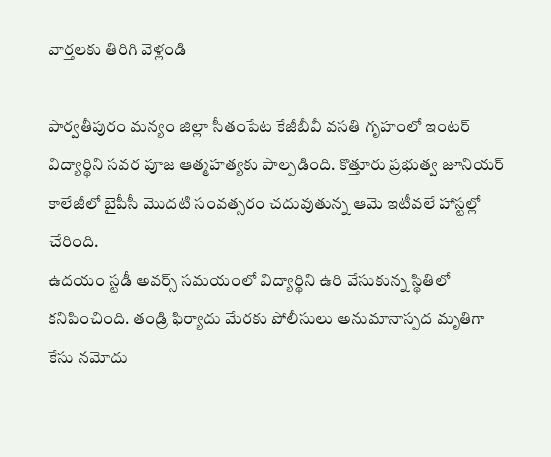వార్తలకు తిరిగి వెళ్లండి

పార్వతీపురం మన్యం జిల్లా సీతంపేట కేజీబీవీ వసతి గృహంలో ఇంటర్ విద్యార్థిని సవర పూజ ఆత్మహత్యకు పాల్పడింది. కొత్తూరు ప్రభుత్వ జూనియర్ కాలేజీలో బైపీసీ మొదటి సంవత్సరం చదువుతున్న ఆమె ఇటీవలే హాస్టల్లో చేరింది.
ఉదయం స్టడీ అవర్స్ సమయంలో విద్యార్థిని ఉరి వేసుకున్న స్థితిలో కనిపించింది. తండ్రి ఫిర్యాదు మేరకు పోలీసులు అనుమానాస్పద మృతిగా కేసు నమోదు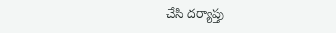చేసి దర్యాప్తు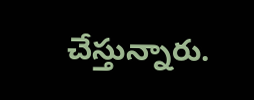చేస్తున్నారు.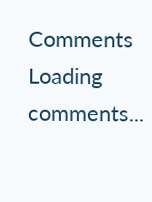Comments
Loading comments...